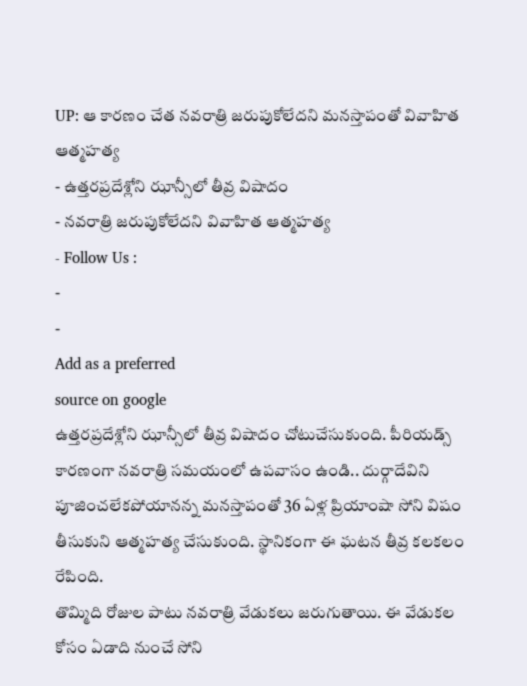UP: ఆ కారణం చేత నవరాత్రి జరుపుకోలేదని మనస్తాపంతో వివాహిత ఆత్మహత్య
- ఉత్తరప్రదేశ్లోని ఝాన్సీలో తీవ్ర విషాదం
- నవరాత్రి జరుపుకోలేదని వివాహిత ఆత్మహత్య
- Follow Us :
-
-
Add as a preferred
source on google
ఉత్తరప్రదేశ్లోని ఝాన్సీలో తీవ్ర విషాదం చోటుచేసుకుంది. పీరియడ్స్ కారణంగా నవరాత్రి సమయంలో ఉపవాసం ఉండి.. దుర్గాదేవిని పూజించలేకపోయానన్న మనస్తాపంతో 36 ఏళ్ల ప్రియాంషా సోని విషం తీసుకుని ఆత్మహత్య చేసుకుంది. స్థానికంగా ఈ ఘటన తీవ్ర కలకలం రేపింది.
తొమ్మిది రోజుల పాటు నవరాత్రి వేడుకలు జరుగుతాయి. ఈ వేడుకల కోసం ఏడాది నుంచే సోని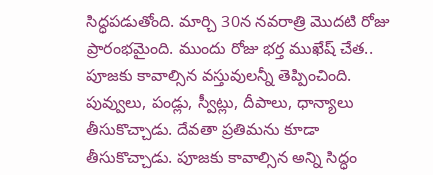సిద్ధపడుతోంది. మార్చి 30న నవరాత్రి మొదటి రోజు ప్రారంభమైంది. ముందు రోజు భర్త ముఖేష్ చేత.. పూజకు కావాల్సిన వస్తువులన్నీ తెప్పించింది. పువ్వులు, పండ్లు, స్వీట్లు, దీపాలు, ధాన్యాలు తీసుకొచ్చాడు. దేవతా ప్రతిమను కూడా తీసుకొచ్చాడు. పూజకు కావాల్సిన అన్ని సిద్ధం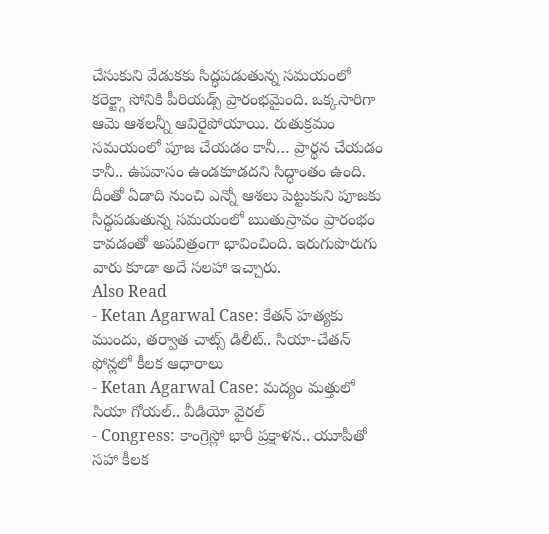చేసుకుని వేడుకకు సిద్ధపడుతున్న సమయంలో కరెక్ట్గా సోనికి పీరియడ్స్ ప్రారంభమైంది. ఒక్కసారిగా ఆమె ఆశలన్నీ ఆవిరైపోయాయి. రుతుక్రమం సమయంలో పూజ చేయడం కానీ… ప్రార్థన చేయడం కానీ.. ఉపవాసం ఉండకూడదని సిద్ధాంతం ఉంది. దీంతో ఏడాది నుంచి ఎన్నో ఆశలు పెట్టుకుని పూజకు సిద్ధపడుతున్న సమయంలో ఋతుస్రావం ప్రారంభం కావడంతో అపవిత్రంగా భావించింది. ఇరుగుపొరుగు వారు కూడా అదే సలహా ఇచ్చారు.
Also Read
- Ketan Agarwal Case: కేతన్ హత్యకు ముందు, తర్వాత చాట్స్ డిలీట్.. సియా-చేతన్ ఫోన్లలో కీలక ఆధారాలు
- Ketan Agarwal Case: మద్యం మత్తులో సియా గోయల్.. వీడియో వైరల్
- Congress: కాంగ్రెస్లో భారీ ప్రక్షాళన.. యూపీతో సహా కీలక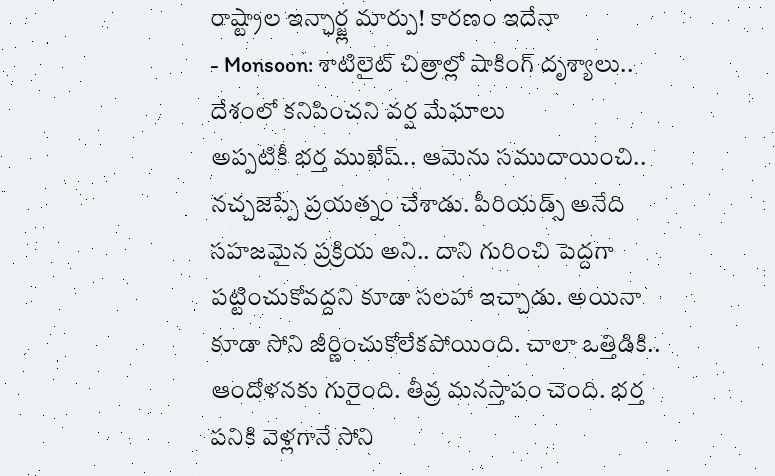రాష్ట్రాల ఇన్ఛార్జ్ల మార్పు! కారణం ఇదేనా
- Monsoon: శాటిలైట్ చిత్రాల్లో షాకింగ్ దృశ్యాలు.. దేశంలో కనిపించని వర్ష మేఘాలు
అప్పటికీ భర్త ముఖేష్.. ఆమెను సముదాయించి.. నచ్చజెప్పే ప్రయత్నం చేశాడు. పీరియడ్స్ అనేది సహజమైన ప్రక్రియ అని.. దాని గురించి పెద్దగా పట్టించుకోవద్దని కూడా సలహా ఇచ్చాడు. అయినా కూడా సోని జీర్ణించుకోలేకపోయింది. చాలా ఒత్తిడికి.. ఆందోళనకు గురైంది. తీవ్ర మనస్తాపం చెంది. భర్త పనికి వెళ్లగానే సోని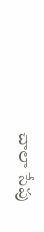చాలా సేపు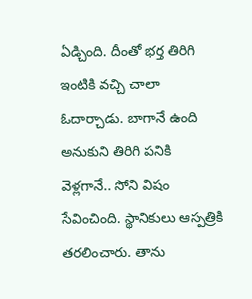ఏడ్చింది. దీంతో భర్త తిరిగి ఇంటికి వచ్చి చాలా ఓదార్చాడు. బాగానే ఉంది అనుకుని తిరిగి పనికి వెళ్లగానే.. సోని విషం సేవించింది. స్థానికులు ఆస్పత్రికి తరలించారు. తాను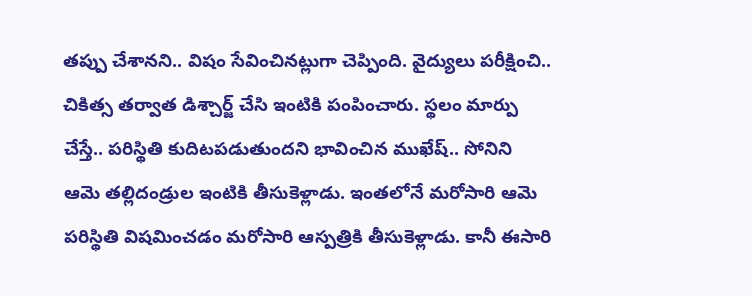తప్పు చేశానని.. విషం సేవించినట్లుగా చెప్పింది. వైద్యులు పరీక్షించి.. చికిత్స తర్వాత డిశ్చార్జ్ చేసి ఇంటికి పంపించారు. స్థలం మార్పు చేస్తే.. పరిస్థితి కుదిటపడుతుందని భావించిన ముఖేష్.. సోనిని ఆమె తల్లిదండ్రుల ఇంటికి తీసుకెళ్లాడు. ఇంతలోనే మరోసారి ఆమె పరిస్థితి విషమించడం మరోసారి ఆస్పత్రికి తీసుకెళ్లాడు. కానీ ఈసారి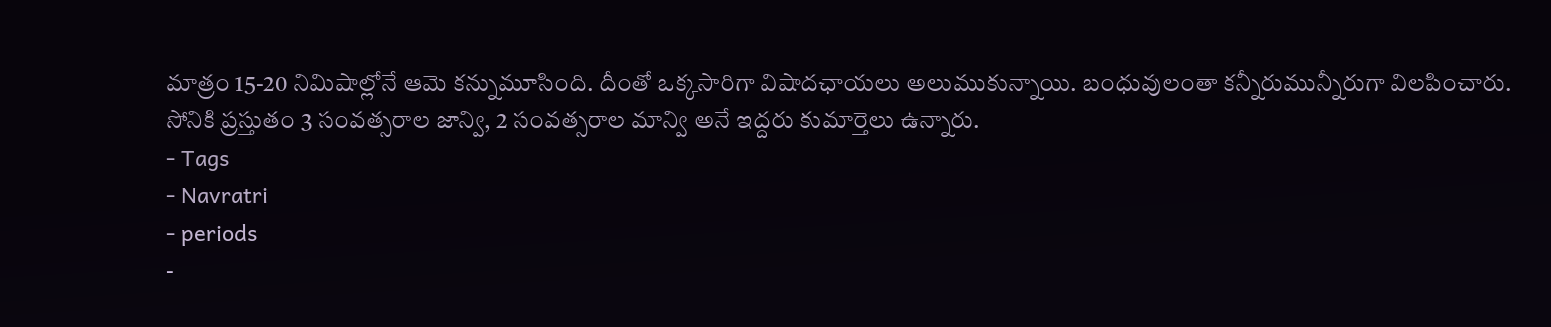మాత్రం 15-20 నిమిషాల్లోనే ఆమె కన్నుమూసింది. దీంతో ఒక్కసారిగా విషాదఛాయలు అలుముకున్నాయి. బంధువులంతా కన్నీరుమున్నీరుగా విలపించారు. సోనికి ప్రస్తుతం 3 సంవత్సరాల జాన్వి, 2 సంవత్సరాల మాన్వి అనే ఇద్దరు కుమార్తెలు ఉన్నారు.
- Tags
- Navratri
- periods
-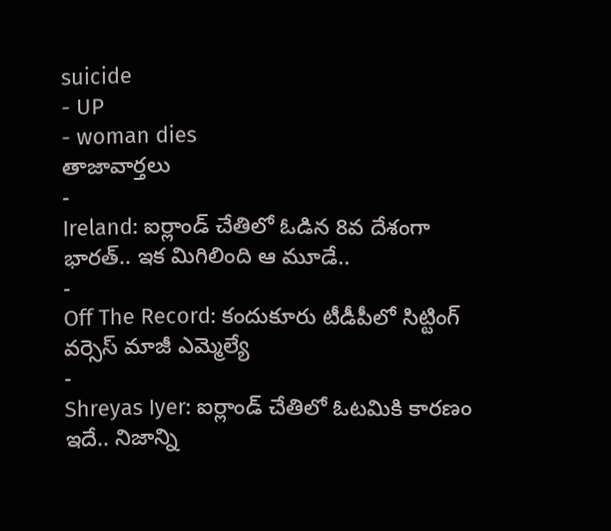suicide
- UP
- woman dies
తాజావార్తలు
-
Ireland: ఐర్లాండ్ చేతిలో ఓడిన 8వ దేశంగా భారత్.. ఇక మిగిలింది ఆ మూడే..
-
Off The Record: కందుకూరు టీడీపీలో సిట్టింగ్ వర్సెస్ మాజీ ఎమ్మెల్యే
-
Shreyas Iyer: ఐర్లాండ్ చేతిలో ఓటమికి కారణం ఇదే.. నిజాన్ని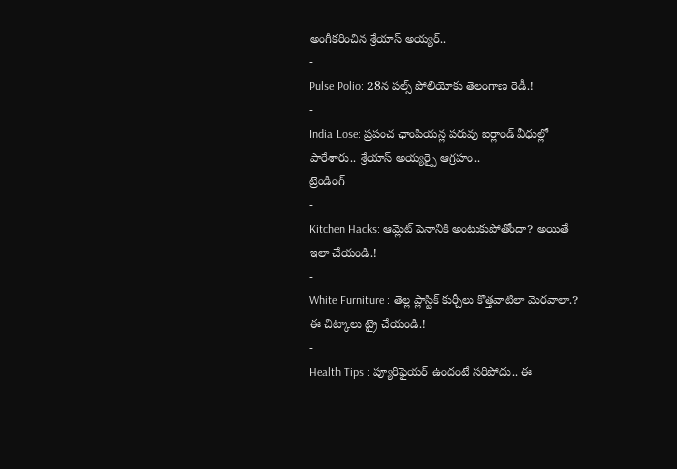అంగీకరించిన శ్రేయాస్ అయ్యర్..
-
Pulse Polio: 28న పల్స్ పోలియోకు తెలంగాణ రెడీ.!
-
India Lose: ప్రపంచ ఛాంపియన్ల పరువు ఐర్లాండ్ వీధుల్లో పారేశారు.. శ్రేయాస్ అయ్యర్పై ఆగ్రహం..
ట్రెండింగ్
-
Kitchen Hacks: ఆమ్లెట్ పెనానికి అంటుకుపోతోందా? అయితే ఇలా చేయండి.!
-
White Furniture : తెల్ల ప్లాస్టిక్ కుర్చీలు కొత్తవాటిలా మెరవాలా.? ఈ చిట్కాలు ట్రై చేయండి.!
-
Health Tips : ప్యూరిఫైయర్ ఉందంటే సరిపోదు.. ఈ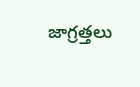జాగ్రత్తలు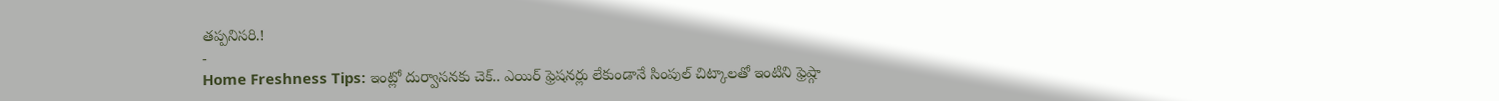తప్పనిసరి.!
-
Home Freshness Tips: ఇంట్లో దుర్వాసనకు చెక్.. ఎయిర్ ఫ్రెషనర్లు లేకుండానే సింపుల్ చిట్కాలతో ఇంటిని ఫ్రెష్గా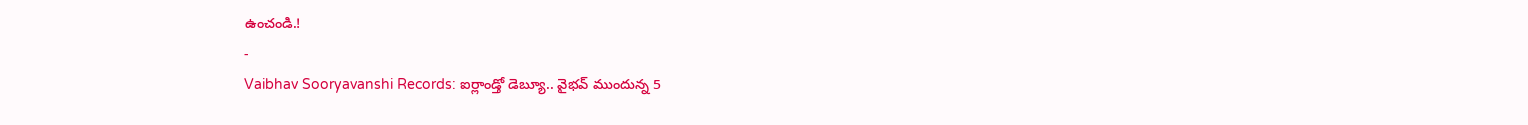ఉంచండి.!
-
Vaibhav Sooryavanshi Records: ఐర్లాండ్తో డెబ్యూ.. వైభవ్ ముందున్న 5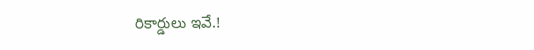రికార్డులు ఇవే.!